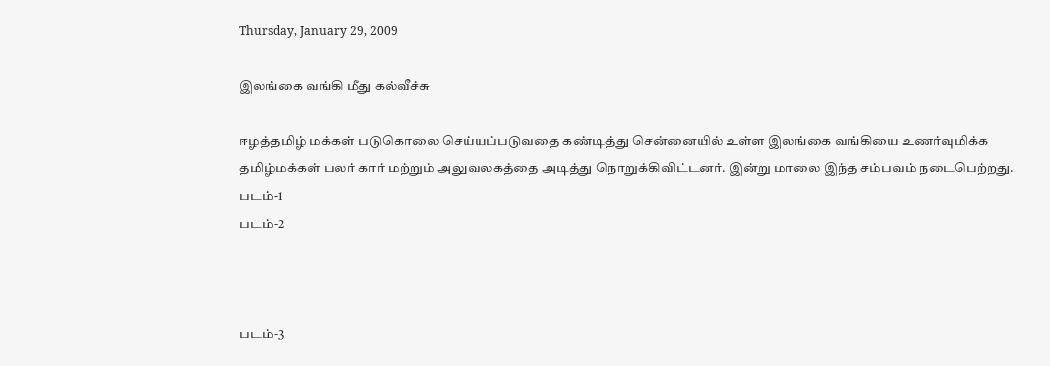Thursday, January 29, 2009

இலங்கை வங்கி மீது கல்வீச்சு

ஈழத்தமிழ் மக்கள் படுகொலை செய்யப்படுவதை கண்டித்து சென்னையில் உள்ள இலங்கை வங்கியை உணர்வுமிக்க தமிழ்மக்கள் பலர் கார் மற்றும் அலுவலகத்தை அடித்து நொறுக்கிவிட்டனர். இன்று மாலை இந்த சம்பவம் நடைபெற்றது.
படம்-1
படம்-2



படம்-3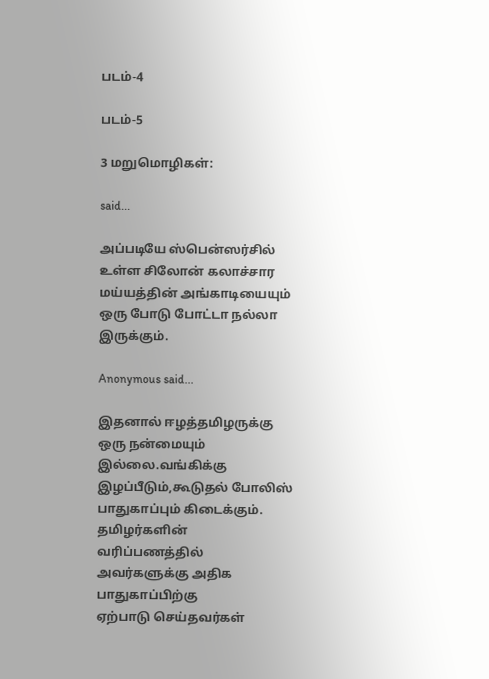படம்-4

படம்-5

3 மறுமொழிகள்:

said...

அப்படியே ஸ்பென்ஸர்சில் உள்ள சிலோன் கலாச்சார மய்யத்தின் அங்காடியையும் ஒரு போடு போட்டா நல்லா இருக்கும்.

Anonymous said...

இதனால் ஈழத்தமிழருக்கு ஒரு நன்மையும் இல்லை.வங்கிக்கு
இழப்பீடும்,கூடுதல் போலிஸ்
பாதுகாப்பும் கிடைக்கும்.
தமிழர்களின் வரிப்பணத்தில்
அவர்களுக்கு அதிக பாதுகாப்பிற்கு
ஏற்பாடு செய்தவர்கள்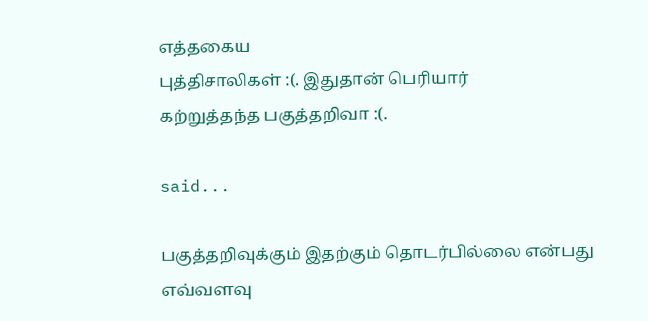எத்தகைய
புத்திசாலிகள் :(. இதுதான் பெரியார்
கற்றுத்தந்த பகுத்தறிவா :(.

said...

பகுத்தறிவுக்கும் இதற்கும் தொடர்பில்லை என்பது எவ்வளவு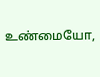உண்மையோ,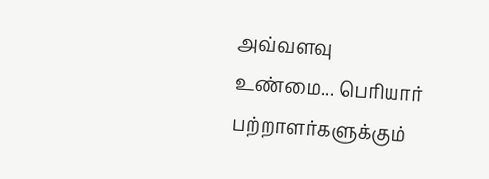அவ்வளவு உண்மை... பெரியார் பற்றாளர்களுக்கும்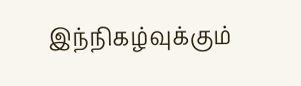இந்நிகழ்வுக்கும்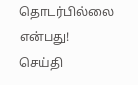தொடர்பில்லை என்பது!
செய்தி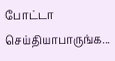போட்டா செய்தியாபாருங்க...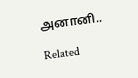அனானி..

Related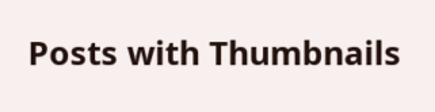Posts with Thumbnails